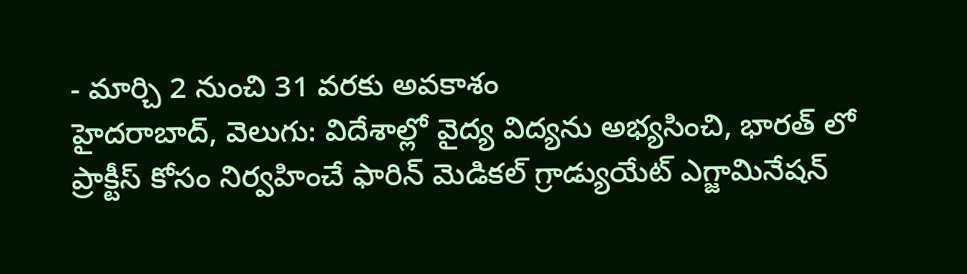- మార్చి 2 నుంచి 31 వరకు అవకాశం
హైదరాబాద్, వెలుగు: విదేశాల్లో వైద్య విద్యను అభ్యసించి, భారత్ లో ప్రాక్టీస్ కోసం నిర్వహించే ఫారిన్ మెడికల్ గ్రాడ్యుయేట్ ఎగ్జామినేషన్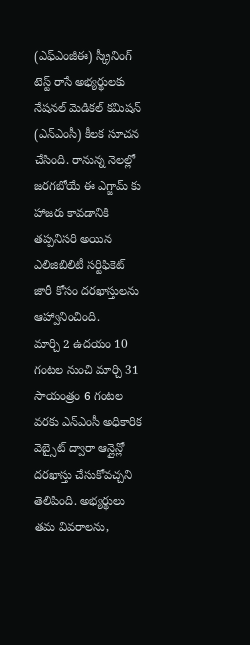(ఎఫ్ఎంజీఈ) స్క్రీనింగ్ టెస్ట్ రాసే అభ్యర్థులకు నేషనల్ మెడికల్ కమిషన్ (ఎన్ఎంసీ) కీలక సూచన చేసింది. రానున్న నెలల్లో జరగబోయే ఈ ఎగ్జామ్ కు హాజరు కావడానికి తప్పనిసరి అయిన ఎలిజిబిలిటీ సర్టిఫికెట్ జారీ కోసం దరఖాస్తులను ఆహ్వానించింది.
మార్చి 2 ఉదయం 10 గంటల నుంచి మార్చి 31 సాయంత్రం 6 గంటల వరకు ఎన్ఎంసీ అధికారిక వెబ్సైట్ ద్వారా ఆన్లైన్లో దరఖాస్తు చేసుకోవచ్చని తెలిపింది. అభ్యర్థులు తమ వివరాలను,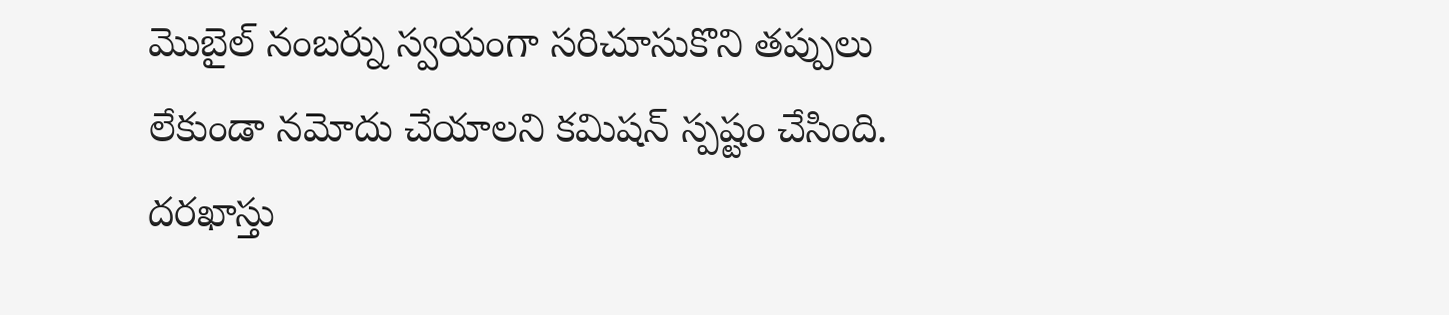మొబైల్ నంబర్ను స్వయంగా సరిచూసుకొని తప్పులు లేకుండా నమోదు చేయాలని కమిషన్ స్పష్టం చేసింది. దరఖాస్తు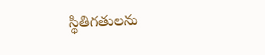స్థితిగతులను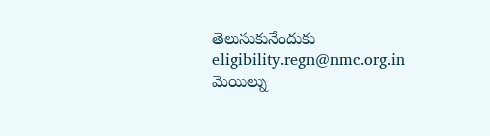తెలుసుకునేందుకు eligibility.regn@nmc.org.in మెయిల్ను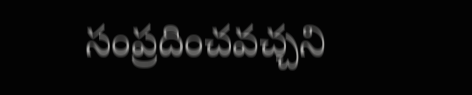సంప్రదించవచ్చని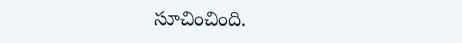సూచించింది.